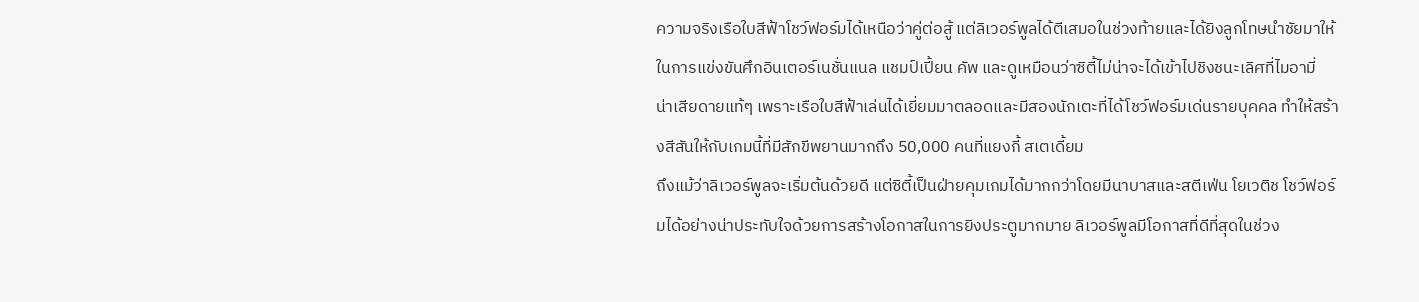ความจริงเรือใบสีฟ้าโชว์ฟอร์มได้เหนือว่าคู่ต่อสู้ แต่ลิเวอร์พูลได้ตีเสมอในช่วงท้ายและได้ยิงลูกโทษนำชัยมาให้ในการแข่งขันศึกอินเตอร์เนชั่นแนล แชมป์เปี้ยน คัพ และดูเหมือนว่าซิตี้ไม่น่าจะได้เข้าไปชิงชนะเลิศที่ไมอามี่
น่าเสียดายแท้ๆ เพราะเรือใบสีฟ้าเล่นได้เยี่ยมมาตลอดและมีสองนักเตะที่ได้โชว์ฟอร์มเด่นรายบุคคล ทำให้สร้างสีสันให้กับเกมนี้ที่มีสักขีพยานมากถึง 50,000 คนที่แยงกี้ สเตเดี้ยม
ถึงแม้ว่าลิเวอร์พูลจะเริ่มต้นด้วยดี แต่ซิตี้เป็นฝ่ายคุมเกมได้มากกว่าโดยมีนาบาสและสตีเฟ่น โยเวติช โชว์ฟอร์มได้อย่างน่าประทับใจด้วยการสร้างโอกาสในการยิงประตูมากมาย ลิเวอร์พูลมีโอกาสที่ดีที่สุดในช่วง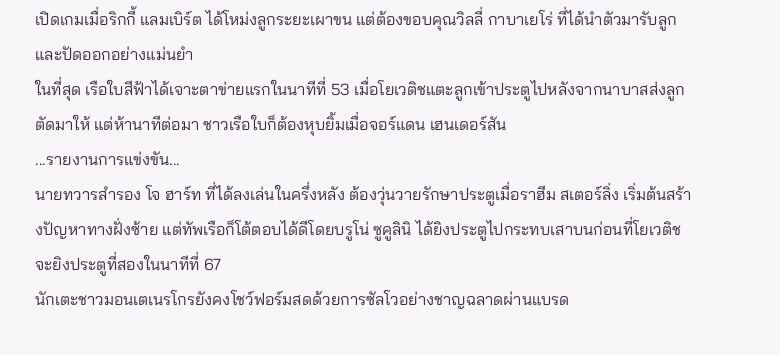เปิดเกมเมื่อริกกี้ แลมเบิร์ต ได้โหม่งลูกระยะเผาขน แต่ต้องขอบคุณวิลลี่ กาบาเยโร่ ที่ได้นำตัวมารับลูกและปัดออกอย่างแม่นยำ
ในที่สุด เรือใบสีฟ้าได้เจาะตาข่ายแรกในนาทีที่ 53 เมื่อโยเวติชแตะลูกเข้าประตูไปหลังจากนาบาสส่งลูกตัดมาให้ แต่ห้านาทีต่อมา ชาวเรือใบก็ต้องหุบยิ้มเมื่อจอร์แดน เฮนเดอร์สัน
...รายงานการแข่งขัน...
นายทวารสำรอง โจ ฮาร์ท ที่ได้ลงเล่นในครึ่งหลัง ต้องวุ่นวายรักษาประตูเมื่อราฮีม สเตอร์ลิ่ง เริ่มต้นสร้างปัญหาทางฝั่งซ้าย แต่ทัพเรือก็โต้ตอบได้ดีโดยบรูโน่ ซูคูลินิ ได้ยิงประตูไปกระทบเสาบนก่อนที่โยเวติชจะยิงประตูที่สองในนาทีที่ 67
นักเตะชาวมอนเตเนรโกรยังคงโชว์ฟอร์มสดด้วยการซัลโวอย่างชาญฉลาดผ่านแบรด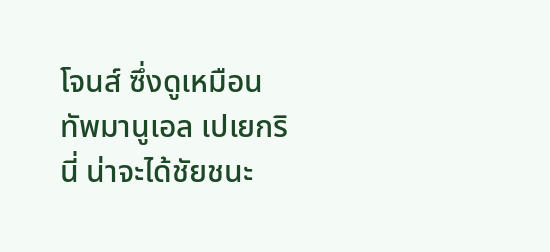โจนส์ ซึ่งดูเหมือนทัพมานูเอล เปเยกรินี่ น่าจะได้ชัยชนะ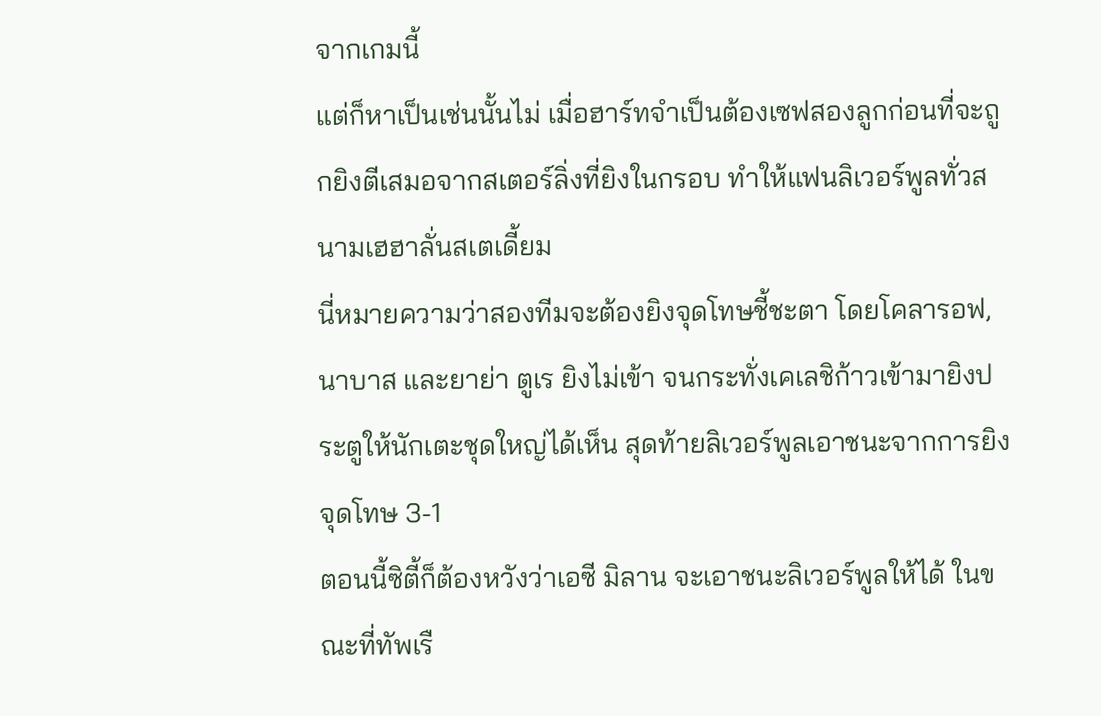จากเกมนี้
แต่ก็หาเป็นเช่นนั้นไม่ เมื่อฮาร์ทจำเป็นต้องเซฟสองลูกก่อนที่จะถูกยิงตีเสมอจากสเตอร์ลิ่งที่ยิงในกรอบ ทำให้แฟนลิเวอร์พูลทั่วสนามเฮฮาลั่นสเตเดี้ยม
นี่หมายความว่าสองทีมจะต้องยิงจุดโทษชี้ชะตา โดยโคลารอฟ,นาบาส และยาย่า ตูเร ยิงไม่เข้า จนกระทั่งเคเลชิก้าวเข้ามายิงประตูให้นักเตะชุดใหญ่ได้เห็น สุดท้ายลิเวอร์พูลเอาชนะจากการยิงจุดโทษ 3-1
ตอนนี้ซิตี้ก็ต้องหวังว่าเอซี มิลาน จะเอาชนะลิเวอร์พูลให้ได้ ในขณะที่ทัพเรื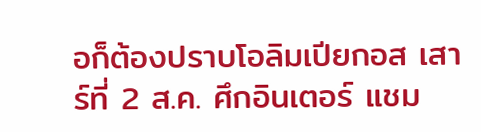อก็ต้องปราบโอลิมเปียกอส เสาร์ที่ 2 ส.ค. ศึกอินเตอร์ แชม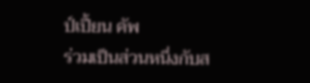ป์เปี้ยน คัพ
ร่วมเป็นส่วนหนึ่งกับส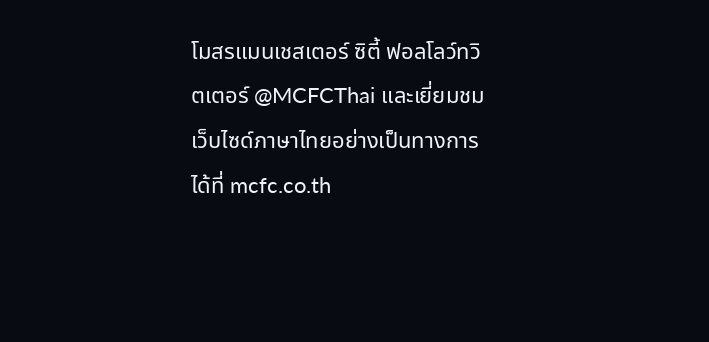โมสรแมนเชสเตอร์ ซิตี้ ฟอลโลว์ทวิตเตอร์ @MCFCThai และเยี่ยมชมเว็บไซด์ภาษาไทยอย่างเป็นทางการได้ที่ mcfc.co.th